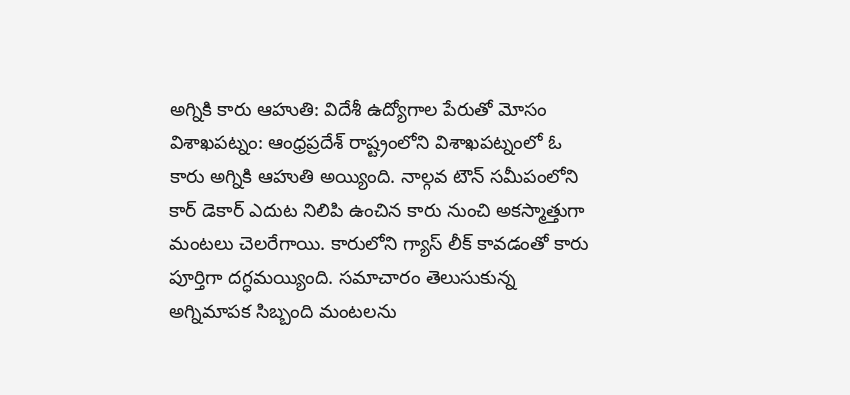అగ్నికి కారు ఆహుతి: విదేశీ ఉద్యోగాల పేరుతో మోసం
విశాఖపట్నం: ఆంధ్రప్రదేశ్ రాష్ట్రంలోని విశాఖపట్నంలో ఓ కారు అగ్నికి ఆహుతి అయ్యింది. నాల్గవ టౌన్ సమీపంలోని కార్ డెకార్ ఎదుట నిలిపి ఉంచిన కారు నుంచి అకస్మాత్తుగా మంటలు చెలరేగాయి. కారులోని గ్యాస్ లీక్ కావడంతో కారు పూర్తిగా దగ్ధమయ్యింది. సమాచారం తెలుసుకున్న అగ్నిమాపక సిబ్బంది మంటలను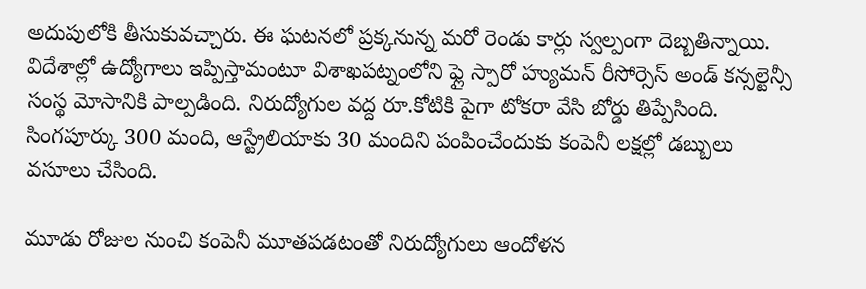అదుపులోకి తీసుకువచ్చారు. ఈ ఘటనలో ప్రక్కనున్న మరో రెండు కార్లు స్వల్పంగా దెబ్బతిన్నాయి.
విదేశాల్లో ఉద్యోగాలు ఇప్పిస్తామంటూ విశాఖపట్నంలోని ఫ్లై స్పారో హ్యుమన్ రీసోర్సెస్ అండ్ కన్సల్టెన్సీ సంస్థ మోసానికి పాల్పడింది. నిరుద్యోగుల వద్ద రూ.కోటికి పైగా టోకరా వేసి బోర్డు తిప్పేసింది. సింగపూర్కు 300 మంది, ఆస్ట్రేలియాకు 30 మందిని పంపించేందుకు కంపెనీ లక్షల్లో డబ్బులు వసూలు చేసింది.

మూడు రోజుల నుంచి కంపెనీ మూతపడటంతో నిరుద్యోగులు ఆందోళన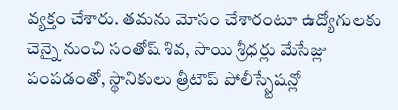వ్యక్తం చేశారు. తమను మోసం చేశారంటూ ఉద్యోగులకు చెన్నై నుంచి సంతోష్ శివ, సాయి శ్రీధర్లు మేసేజ్లు పంపడంతో, స్థానికులు త్రీటౌప్ పోలీస్స్టేషన్లో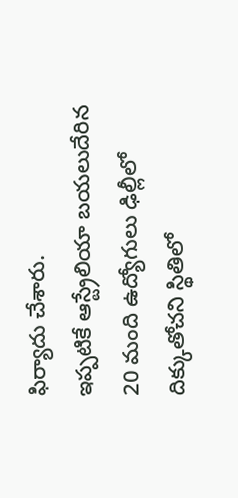ఫిర్యాదు చేశారు.
ఇప్పటికే ఆస్ట్రేలియా బయలుదేరిన 20 మంది ఉద్యోగులు ఢిల్లీలో దిక్కుతోచని స్థితిలో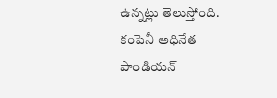ఉన్నట్లు తెలుస్తోంది. కంపెనీ అధినేత పాండియన్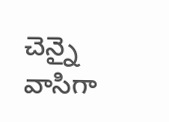చెన్నై వాసిగా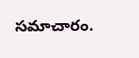సమాచారం.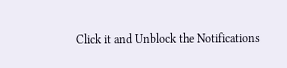Click it and Unblock the Notifications